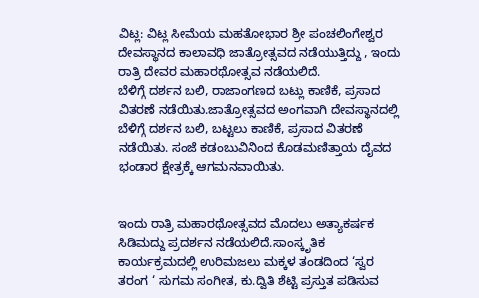ವಿಟ್ಲ: ವಿಟ್ಲ ಸೀಮೆಯ ಮಹತೋಭಾರ ಶ್ರೀ ಪಂಚಲಿಂಗೇಶ್ವರ ದೇವಸ್ಥಾನದ ಕಾಲಾವಧಿ ಜಾತ್ರೋತ್ಸವದ ನಡೆಯುತ್ತಿದ್ದು , ಇಂದು ರಾತ್ರಿ ದೇವರ ಮಹಾರಥೋತ್ಸವ ನಡೆಯಲಿದೆ.
ಬೆಳಿಗ್ಗೆ ದರ್ಶನ ಬಲಿ, ರಾಜಾಂಗಣದ ಬಟ್ಲು ಕಾಣಿಕೆ, ಪ್ರಸಾದ ವಿತರಣೆ ನಡೆಯಿತು.ಜಾತ್ರೋತ್ಸವದ ಅಂಗವಾಗಿ ದೇವಸ್ಥಾನದಲ್ಲಿ ಬೆಳಿಗ್ಗೆ ದರ್ಶನ ಬಲಿ, ಬಟ್ಟಲು ಕಾಣಿಕೆ, ಪ್ರಸಾದ ವಿತರಣೆ ನಡೆಯಿತು. ಸಂಜೆ ಕಡಂಬುವಿನಿಂದ ಕೊಡಮಣಿತ್ತಾಯ ದೈವದ ಭಂಡಾರ ಕ್ಷೇತ್ರಕ್ಕೆ ಆಗಮನವಾಯಿತು.


ಇಂದು ರಾತ್ರಿ ಮಹಾರಥೋತ್ಸವದ ಮೊದಲು ಅತ್ಯಾಕರ್ಷಕ ಸಿಡಿಮದ್ದು ಪ್ರದರ್ಶನ ನಡೆಯಲಿದೆ.ಸಾಂಸ್ಕೃತಿಕ ಕಾರ್ಯಕ್ರಮದಲ್ಲಿ ಉರಿಮಜಲು ಮಕ್ಕಳ ತಂಡದಿಂದ ‘ಸ್ವರ ತರಂಗ ‘ ಸುಗಮ ಸಂಗೀತ, ಕು.ದ್ವಿತಿ ಶೆಟ್ಟಿ ಪ್ರಸ್ತುತ ಪಡಿಸುವ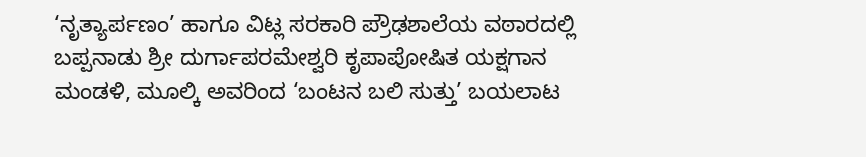‘ನೃತ್ಯಾರ್ಪಣಂ’ ಹಾಗೂ ವಿಟ್ಲ ಸರಕಾರಿ ಪ್ರೌಢಶಾಲೆಯ ವಠಾರದಲ್ಲಿ ಬಪ್ಪನಾಡು ಶ್ರೀ ದುರ್ಗಾಪರಮೇಶ್ವರಿ ಕೃಪಾಪೋಷಿತ ಯಕ್ಷಗಾನ ಮಂಡಳಿ, ಮೂಲ್ಕಿ ಅವರಿಂದ ‘ಬಂಟನ ಬಲಿ ಸುತ್ತು’ ಬಯಲಾಟ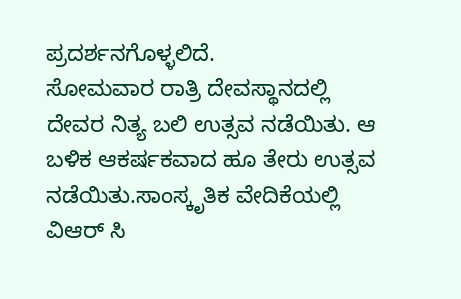ಪ್ರದರ್ಶನಗೊಳ್ಳಲಿದೆ.
ಸೋಮವಾರ ರಾತ್ರಿ ದೇವಸ್ಥಾನದಲ್ಲಿ ದೇವರ ನಿತ್ಯ ಬಲಿ ಉತ್ಸವ ನಡೆಯಿತು. ಆ ಬಳಿಕ ಆಕರ್ಷಕವಾದ ಹೂ ತೇರು ಉತ್ಸವ ನಡೆಯಿತು.ಸಾಂಸ್ಕೃತಿಕ ವೇದಿಕೆಯಲ್ಲಿ ವಿಆರ್ ಸಿ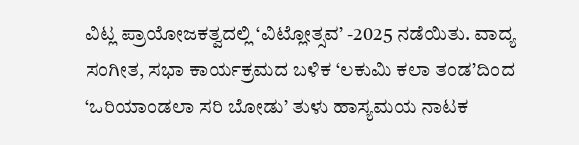ವಿಟ್ಲ ಪ್ರಾಯೋಜಕತ್ವದಲ್ಲಿ ‘ವಿಟ್ಲೋತ್ಸವ’ -2025 ನಡೆಯಿತು. ವಾದ್ಯ ಸಂಗೀತ, ಸಭಾ ಕಾರ್ಯಕ್ರಮದ ಬಳಿಕ ‘ಲಕುಮಿ ಕಲಾ ತಂಡ’ದಿಂದ ‘ಒರಿಯಾಂಡಲಾ ಸರಿ ಬೋಡು’ ತುಳು ಹಾಸ್ಯಮಯ ನಾಟಕ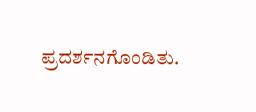ಪ್ರದರ್ಶನಗೊಂಡಿತು.